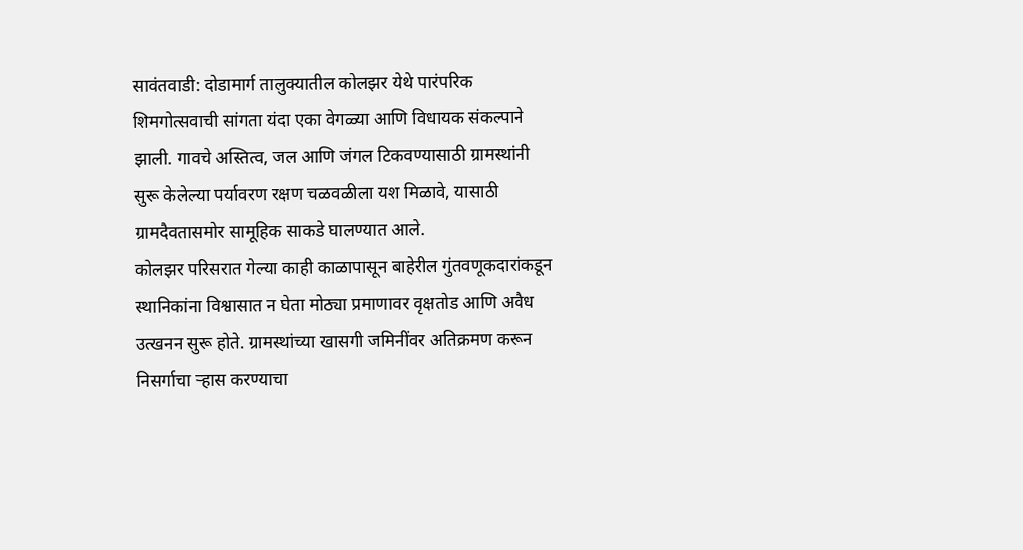सावंतवाडी: दोडामार्ग तालुक्यातील कोलझर येथे पारंपरिक शिमगोत्सवाची सांगता यंदा एका वेगळ्या आणि विधायक संकल्पाने झाली. गावचे अस्तित्व, जल आणि जंगल टिकवण्यासाठी ग्रामस्थांनी सुरू केलेल्या पर्यावरण रक्षण चळवळीला यश मिळावे, यासाठी ग्रामदैवतासमोर सामूहिक साकडे घालण्यात आले.
कोलझर परिसरात गेल्या काही काळापासून बाहेरील गुंतवणूकदारांकडून स्थानिकांना विश्वासात न घेता मोठ्या प्रमाणावर वृक्षतोड आणि अवैध उत्खनन सुरू होते. ग्रामस्थांच्या खासगी जमिनींवर अतिक्रमण करून निसर्गाचा ऱ्हास करण्याचा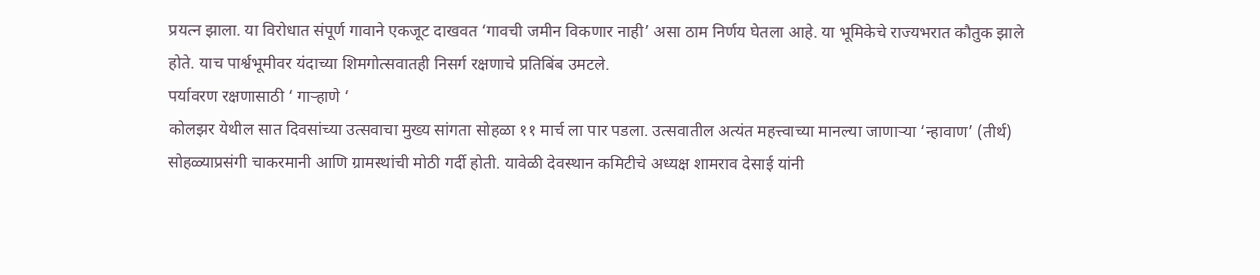प्रयत्न झाला. या विरोधात संपूर्ण गावाने एकजूट दाखवत ‘गावची जमीन विकणार नाही’ असा ठाम निर्णय घेतला आहे. या भूमिकेचे राज्यभरात कौतुक झाले होते. याच पार्श्वभूमीवर यंदाच्या शिमगोत्सवातही निसर्ग रक्षणाचे प्रतिबिंब उमटले.
पर्यावरण रक्षणासाठी ‘ गाऱ्हाणे ‘
कोलझर येथील सात दिवसांच्या उत्सवाचा मुख्य सांगता सोहळा ११ मार्च ला पार पडला. उत्सवातील अत्यंत महत्त्वाच्या मानल्या जाणाऱ्या ‘न्हावाण’ (तीर्थ) सोहळ्याप्रसंगी चाकरमानी आणि ग्रामस्थांची मोठी गर्दी होती. यावेळी देवस्थान कमिटीचे अध्यक्ष शामराव देसाई यांनी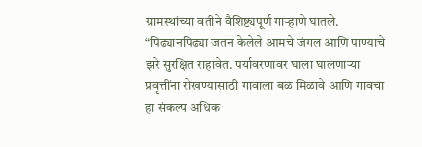ग्रामस्थांच्या वतीने वैशिष्ट्यपूर्ण गाऱ्हाणे घातले. “पिढ्यानपिढ्या जतन केलेले आमचे जंगल आणि पाण्याचे झरे सुरक्षित राहावेत. पर्यावरणावर घाला घालणाऱ्या प्रवृत्तींना रोखण्यासाठी गावाला बळ मिळावे आणि गावचा हा संकल्प अधिक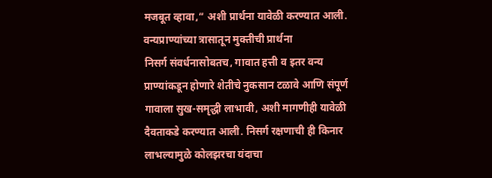मजबूत व्हावा,” अशी प्रार्थना यावेळी करण्यात आली.
वन्यप्राण्यांच्या त्रासातून मुक्तीची प्रार्थना
निसर्ग संवर्धनासोबतच, गावात हत्ती व इतर वन्य प्राण्यांकडून होणारे शेतीचे नुकसान टळावे आणि संपूर्ण गावाला सुख-समृद्धी लाभावी, अशी मागणीही यावेळी दैवताकडे करण्यात आली. निसर्ग रक्षणाची ही किनार लाभल्यामुळे कोलझरचा यंदाचा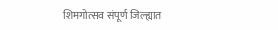शिमगोत्सव संपूर्ण जिल्ह्यात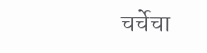चर्चेचा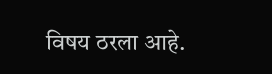विषय ठरला आहे.